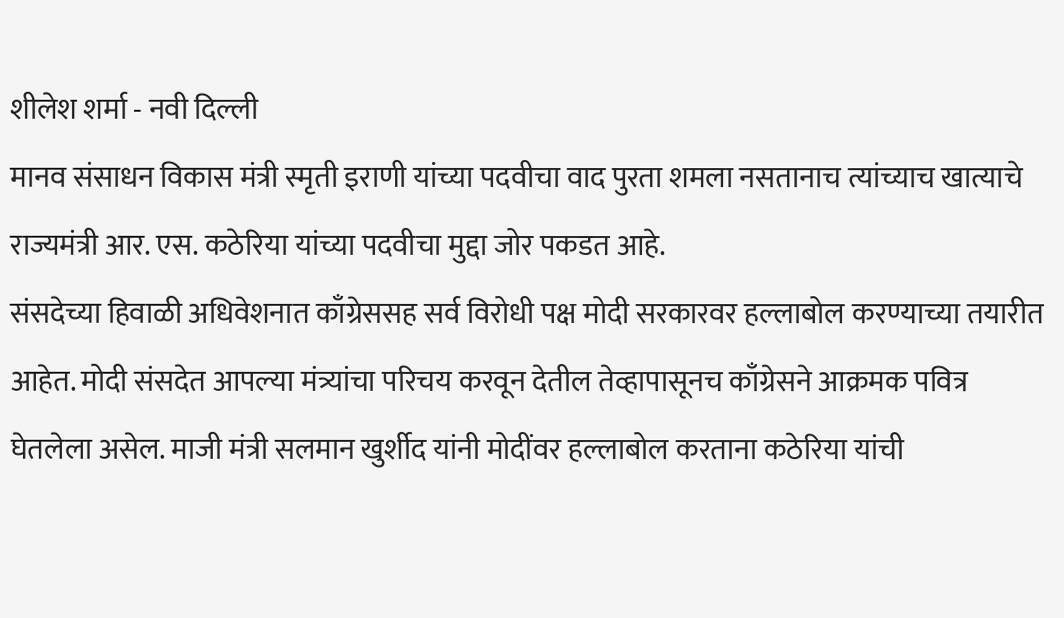शीलेश शर्मा - नवी दिल्ली
मानव संसाधन विकास मंत्री स्मृती इराणी यांच्या पदवीचा वाद पुरता शमला नसतानाच त्यांच्याच खात्याचे राज्यमंत्री आर. एस. कठेरिया यांच्या पदवीचा मुद्दा जोर पकडत आहे.
संसदेच्या हिवाळी अधिवेशनात काँग्रेससह सर्व विरोधी पक्ष मोदी सरकारवर हल्लाबोल करण्याच्या तयारीत आहेत. मोदी संसदेत आपल्या मंत्र्यांचा परिचय करवून देतील तेव्हापासूनच काँग्रेसने आक्रमक पवित्र घेतलेला असेल. माजी मंत्री सलमान खुर्शीद यांनी मोदींवर हल्लाबोल करताना कठेरिया यांची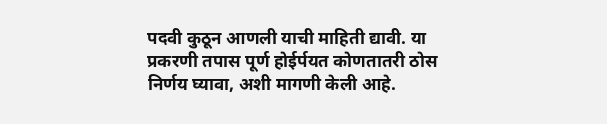पदवी कुठून आणली याची माहिती द्यावी. या प्रकरणी तपास पूर्ण होईर्पयत कोणतातरी ठोस निर्णय घ्यावा, अशी मागणी केली आहे.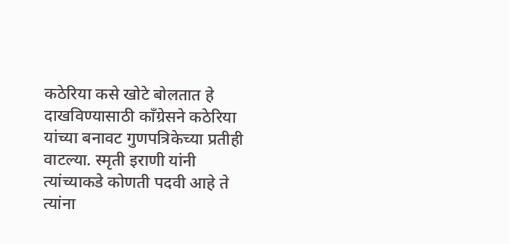कठेरिया कसे खोटे बोलतात हे दाखविण्यासाठी काँग्रेसने कठेरिया यांच्या बनावट गुणपत्रिकेच्या प्रतीही वाटल्या. स्मृती इराणी यांनी त्यांच्याकडे कोणती पदवी आहे ते त्यांना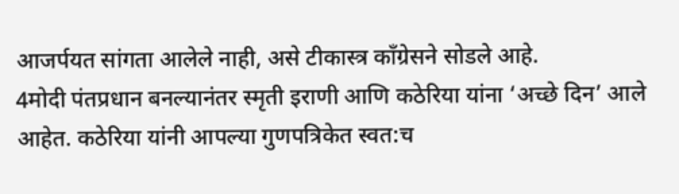आजर्पयत सांगता आलेले नाही, असे टीकास्त्र काँग्रेसने सोडले आहे.
4मोदी पंतप्रधान बनल्यानंतर स्मृती इराणी आणि कठेरिया यांना ‘अच्छे दिन’ आले आहेत. कठेरिया यांनी आपल्या गुणपत्रिकेत स्वत:च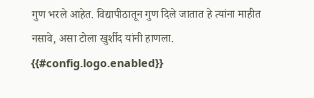गुण भरले आहेत. विद्यापीठातून गुण दिले जातात हे त्यांना माहीत नसावे, असा टोला खुर्शीद यांनी हाणला.
{{#config.logo.enabled}}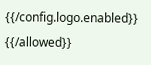{{/config.logo.enabled}}
{{/allowed}}